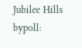Jubilee Hills bypoll: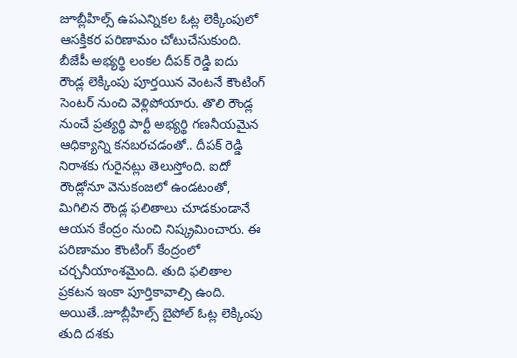జూబ్లీహిల్స్ ఉపఎన్నికల ఓట్ల లెక్కింపులో ఆసక్తికర పరిణామం చోటుచేసుకుంది. బీజేపీ అభ్యర్థి లంకల దీపక్ రెడ్డి ఐదు రౌండ్ల లెక్కింపు పూర్తయిన వెంటనే కౌంటింగ్ సెంటర్ నుంచి వెళ్లిపోయారు. తొలి రౌండ్ల నుంచే ప్రత్యర్థి పార్టీ అభ్యర్థి గణనీయమైన ఆధిక్యాన్ని కనబరచడంతో.. దీపక్ రెడ్డి నిరాశకు గురైనట్లు తెలుస్తోంది. ఐదో రౌండ్లోనూ వెనుకంజలో ఉండటంతో, మిగిలిన రౌండ్ల ఫలితాలు చూడకుండానే ఆయన కేంద్రం నుంచి నిష్క్రమించారు. ఈ పరిణామం కౌంటింగ్ కేంద్రంలో చర్చనీయాంశమైంది. తుది ఫలితాల ప్రకటన ఇంకా పూర్తికావాల్సి ఉంది.
అయితే..జూబ్లీహిల్స్ బైపోల్ ఓట్ల లెక్కింపు తుది దశకు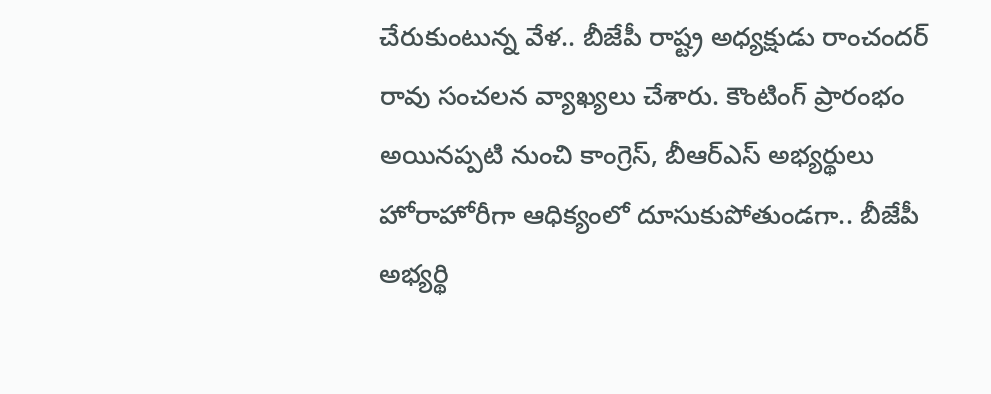చేరుకుంటున్న వేళ.. బీజేపీ రాష్ట్ర అధ్యక్షుడు రాంచందర్ రావు సంచలన వ్యాఖ్యలు చేశారు. కౌంటింగ్ ప్రారంభం అయినప్పటి నుంచి కాంగ్రెస్, బీఆర్ఎస్ అభ్యర్థులు హోరాహోరీగా ఆధిక్యంలో దూసుకుపోతుండగా.. బీజేపీ అభ్యర్థి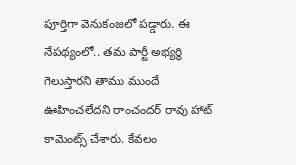పూర్తిగా వెనుకంజలో పడ్డారు. ఈ నేపథ్యంలో.. తమ పార్టీ అభ్యర్థి గెలుస్తారని తాము ముందే ఊహించలేదని రాంచందర్ రావు హాట్ కామెంట్స్ చేశారు. కేవలం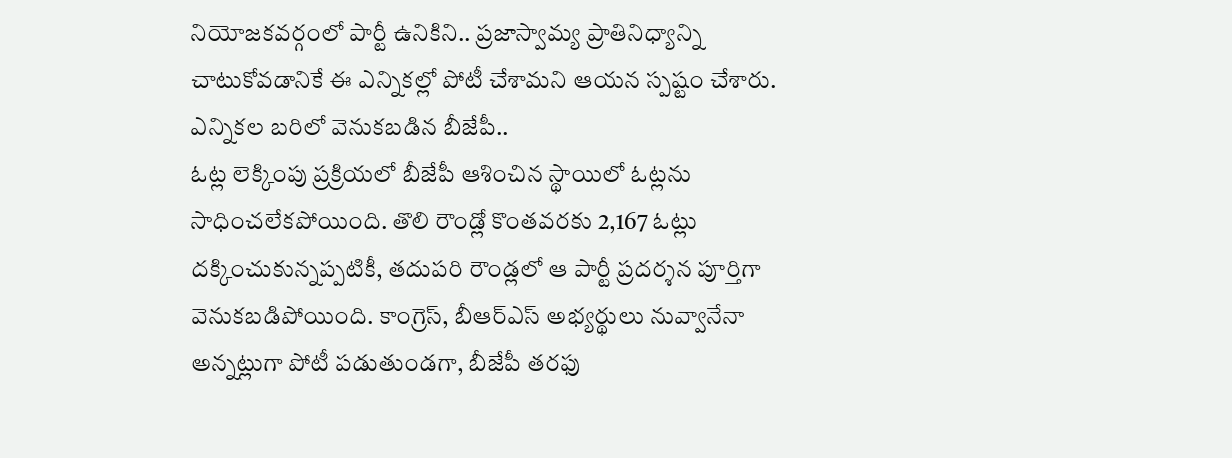నియోజకవర్గంలో పార్టీ ఉనికిని.. ప్రజాస్వామ్య ప్రాతినిధ్యాన్ని చాటుకోవడానికే ఈ ఎన్నికల్లో పోటీ చేశామని ఆయన స్పష్టం చేశారు.
ఎన్నికల బరిలో వెనుకబడిన బీజేపీ..
ఓట్ల లెక్కింపు ప్రక్రియలో బీజేపీ ఆశించిన స్థాయిలో ఓట్లను సాధించలేకపోయింది. తొలి రౌండ్లో కొంతవరకు 2,167 ఓట్లు దక్కించుకున్నప్పటికీ, తదుపరి రౌండ్లలో ఆ పార్టీ ప్రదర్శన పూర్తిగా వెనుకబడిపోయింది. కాంగ్రెస్, బీఆర్ఎస్ అభ్యర్థులు నువ్వానేనా అన్నట్లుగా పోటీ పడుతుండగా, బీజేపీ తరఫు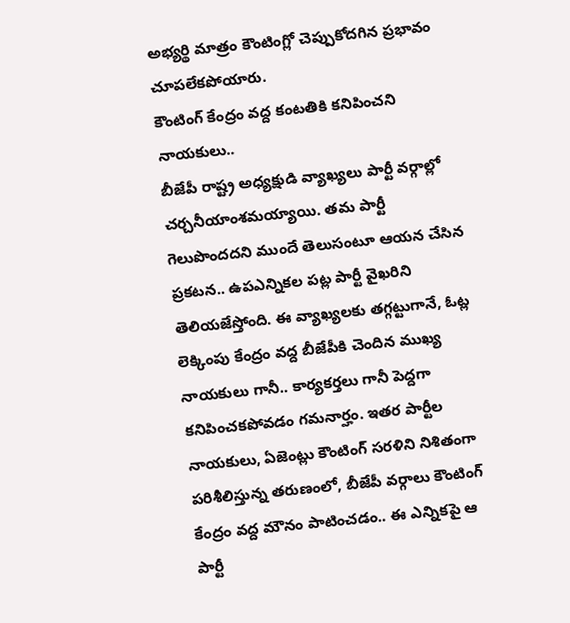అభ్యర్థి మాత్రం కౌంటింగ్లో చెప్పుకోదగిన ప్రభావం చూపలేకపోయారు.
కౌంటింగ్ కేంద్రం వద్ద కంటతికి కనిపించని నాయకులు..
బీజేపీ రాష్ట్ర అధ్యక్షుడి వ్యాఖ్యలు పార్టీ వర్గాల్లో చర్చనీయాంశమయ్యాయి. తమ పార్టీ గెలుపొందదని ముందే తెలుసంటూ ఆయన చేసిన ప్రకటన.. ఉపఎన్నికల పట్ల పార్టీ వైఖరిని తెలియజేస్తోంది. ఈ వ్యాఖ్యలకు తగ్గట్టుగానే, ఓట్ల లెక్కింపు కేంద్రం వద్ద బీజేపీకి చెందిన ముఖ్య నాయకులు గానీ.. కార్యకర్తలు గానీ పెద్దగా కనిపించకపోవడం గమనార్హం. ఇతర పార్టీల నాయకులు, ఏజెంట్లు కౌంటింగ్ సరళిని నిశితంగా పరిశీలిస్తున్న తరుణంలో, బీజేపీ వర్గాలు కౌంటింగ్ కేంద్రం వద్ద మౌనం పాటించడం.. ఈ ఎన్నికపై ఆ పార్టీ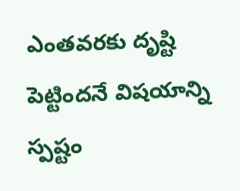ఎంతవరకు దృష్టి పెట్టిందనే విషయాన్ని స్పష్టం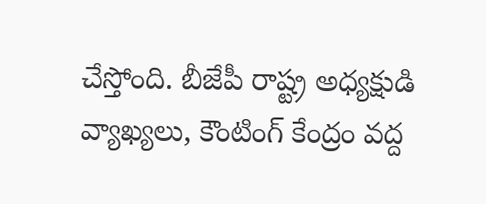చేస్తోంది. బీజేపీ రాష్ట్ర అధ్యక్షుడి వ్యాఖ్యలు, కౌంటింగ్ కేంద్రం వద్ద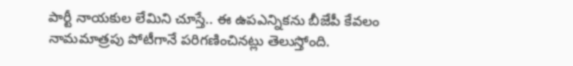పార్టీ నాయకుల లేమిని చూస్తే.. ఈ ఉపఎన్నికను బీజేపీ కేవలం నామమాత్రపు పోటీగానే పరిగణించినట్లు తెలుస్తోంది.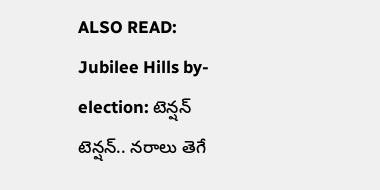ALSO READ: Jubilee Hills by-election: టెన్షన్ టెన్షన్.. నరాలు తెగే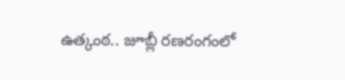ఉత్కంఠ.. జూబ్లీ రణరంగంలో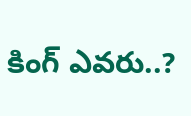కింగ్ ఎవరు..?